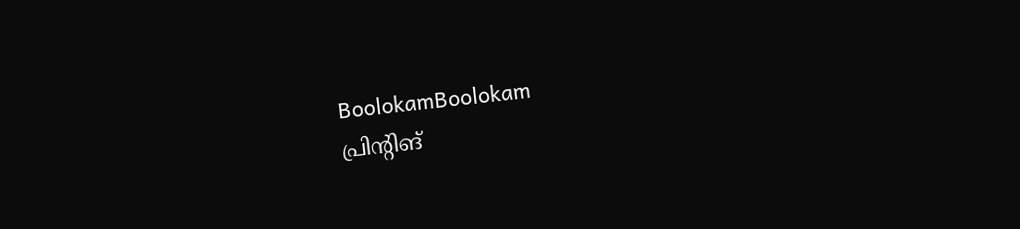BoolokamBoolokam
പ്രിന്റിങ്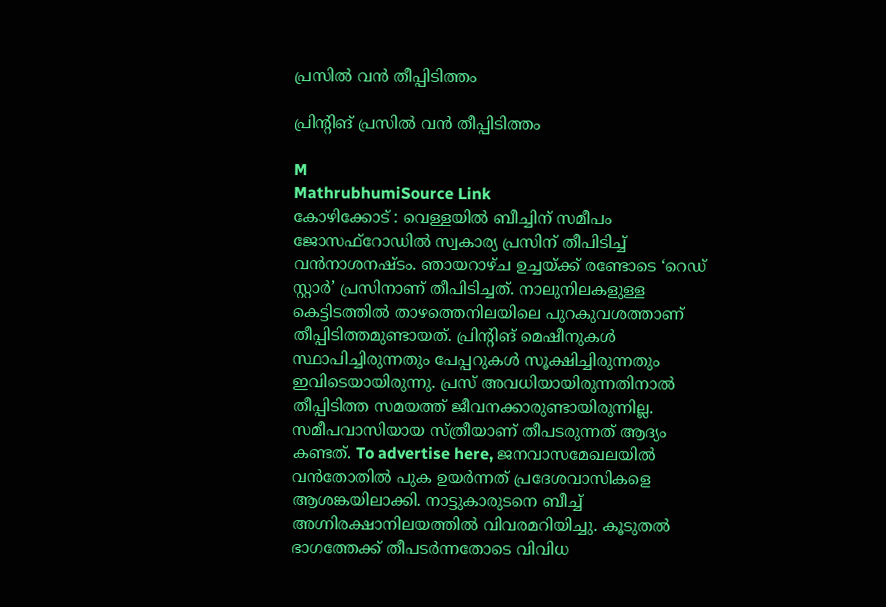പ്രസിൽ വൻ തീപ്പിടിത്തം

പ്രിന്റിങ് പ്രസിൽ വൻ തീപ്പിടിത്തം

M
MathrubhumiSource Link
കോഴിക്കോട് : വെള്ളയിൽ ബീച്ചിന് സമീപം ജോസഫ്റോഡിൽ സ്വകാര്യ പ്രസിന് തീപിടിച്ച് വൻനാശനഷ്ടം. ഞായറാഴ്ച ഉച്ചയ്ക്ക് രണ്ടോടെ ‘റെഡ് സ്റ്റാർ’ പ്രസിനാണ് തീപിടിച്ചത്. നാലുനിലകളുള്ള കെട്ടിടത്തിൽ താഴത്തെനിലയിലെ പുറകുവശത്താണ് തീപ്പിടിത്തമുണ്ടായത്. പ്രിന്റിങ് മെഷീനുകൾ സ്ഥാപിച്ചിരുന്നതും പേപ്പറുകൾ സൂക്ഷിച്ചിരുന്നതും ഇവിടെയായിരുന്നു. പ്രസ് അവധിയായിരുന്നതിനാൽ തീപ്പിടിത്ത സമയത്ത് ജീവനക്കാരുണ്ടായിരുന്നില്ല. സമീപവാസിയായ സ്ത്രീയാണ് തീപടരുന്നത് ആദ്യം കണ്ടത്. To advertise here, ജനവാസമേഖലയിൽ വൻതോതിൽ പുക ഉയർന്നത് പ്രദേശവാസികളെ ആശങ്കയിലാക്കി. നാട്ടുകാരുടനെ ബീച്ച് അഗ്നിരക്ഷാനിലയത്തിൽ വിവരമറിയിച്ചു. കൂടുതൽ ഭാഗത്തേക്ക് തീപടർന്നതോടെ വിവിധ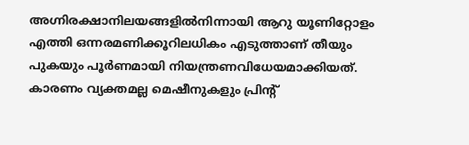അഗ്നിരക്ഷാനിലയങ്ങളിൽനിന്നായി ആറു യൂണിറ്റോളം എത്തി ഒന്നരമണിക്കൂറിലധികം എടുത്താണ് തീയും പുകയും പൂർണമായി നിയന്ത്രണവിധേയമാക്കിയത്. കാരണം വ്യക്തമല്ല മെഷീനുകളും പ്രിന്റ്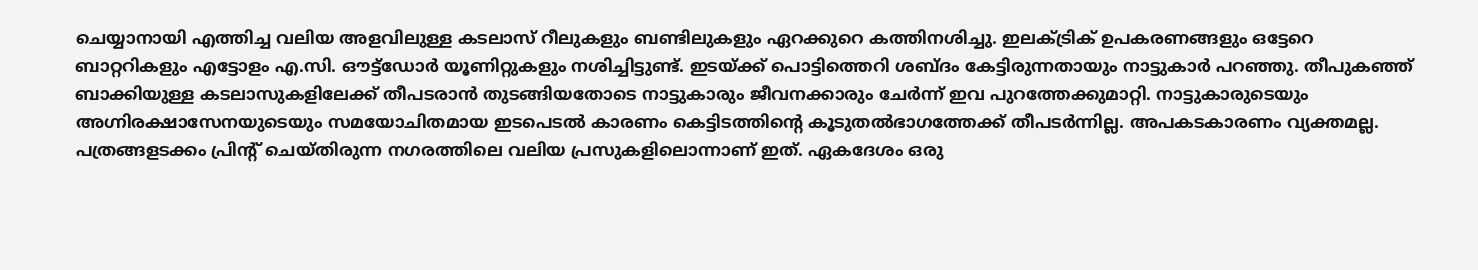ചെയ്യാനായി എത്തിച്ച വലിയ അളവിലുള്ള കടലാസ് റീലുകളും ബണ്ടിലുകളും ഏറക്കുറെ കത്തിനശിച്ചു. ഇലക്‌ട്രിക് ഉപകരണങ്ങളും ഒട്ടേറെ ബാറ്ററികളും എട്ടോളം എ.സി. ഔട്ട്ഡോർ യൂണിറ്റുകളും നശിച്ചിട്ടുണ്ട്. ഇടയ്ക്ക് പൊട്ടിത്തെറി ശബ്ദം കേട്ടിരുന്നതായും നാട്ടുകാർ പറഞ്ഞു. തീപുകഞ്ഞ് ബാക്കിയുള്ള കടലാസുകളിലേക്ക് തീപടരാൻ തുടങ്ങിയതോടെ നാട്ടുകാരും ജീവനക്കാരും ചേർന്ന് ഇവ പുറത്തേക്കുമാറ്റി. നാട്ടുകാരുടെയും അഗ്നിരക്ഷാസേനയുടെയും സമയോചിതമായ ഇടപെടൽ കാരണം കെട്ടിടത്തിന്റെ കൂടുതൽഭാഗത്തേക്ക് തീപടർന്നില്ല. അപകടകാരണം വ്യക്തമല്ല. പത്രങ്ങളടക്കം പ്രിന്റ് ചെയ്തിരുന്ന നഗരത്തിലെ വലിയ പ്രസുകളിലൊന്നാണ് ഇത്. ഏകദേശം ഒരു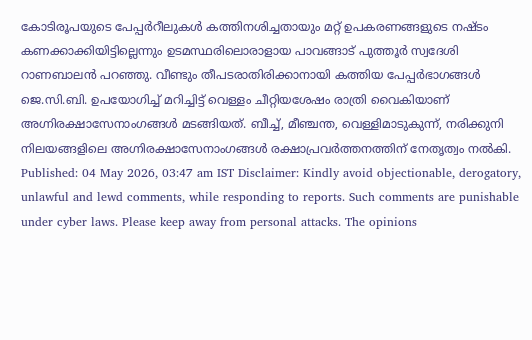കോടിരൂപയുടെ പേപ്പർറീലുകൾ കത്തിനശിച്ചതായും മറ്റ് ഉപകരണങ്ങളുടെ നഷ്ടം കണക്കാക്കിയിട്ടില്ലെന്നും ഉടമസ്ഥരിലൊരാളായ പാവങ്ങാട് പുത്തൂർ സ്വദേശി റാണബാലൻ പറഞ്ഞു. വീണ്ടും തീപടരാതിരിക്കാനായി കത്തിയ പേപ്പർഭാഗങ്ങൾ ജെ.സി.ബി. ഉപയോഗിച്ച് മറിച്ചിട്ട് വെള്ളം ചീറ്റിയശേഷം രാത്രി വൈകിയാണ് അഗ്നിരക്ഷാസേനാംഗങ്ങൾ മടങ്ങിയത്. ബീച്ച്, മീഞ്ചന്ത, വെള്ളിമാടുകുന്ന്, നരിക്കുനി നിലയങ്ങളിലെ അഗ്നിരക്ഷാസേനാംഗങ്ങൾ രക്ഷാപ്രവർത്തനത്തിന് നേതൃത്വം നൽകി. Published: 04 May 2026, 03:47 am IST Disclaimer: Kindly avoid objectionable, derogatory, unlawful and lewd comments, while responding to reports. Such comments are punishable under cyber laws. Please keep away from personal attacks. The opinions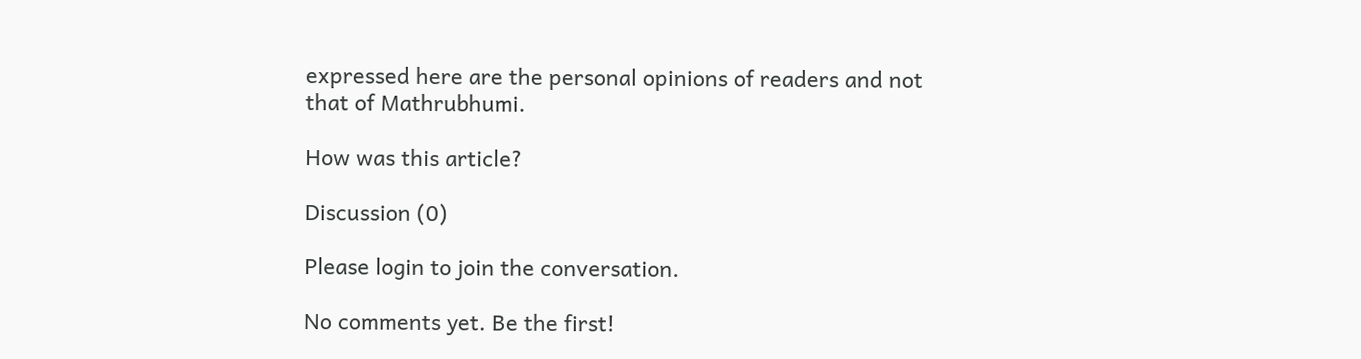expressed here are the personal opinions of readers and not that of Mathrubhumi.

How was this article?

Discussion (0)

Please login to join the conversation.

No comments yet. Be the first!